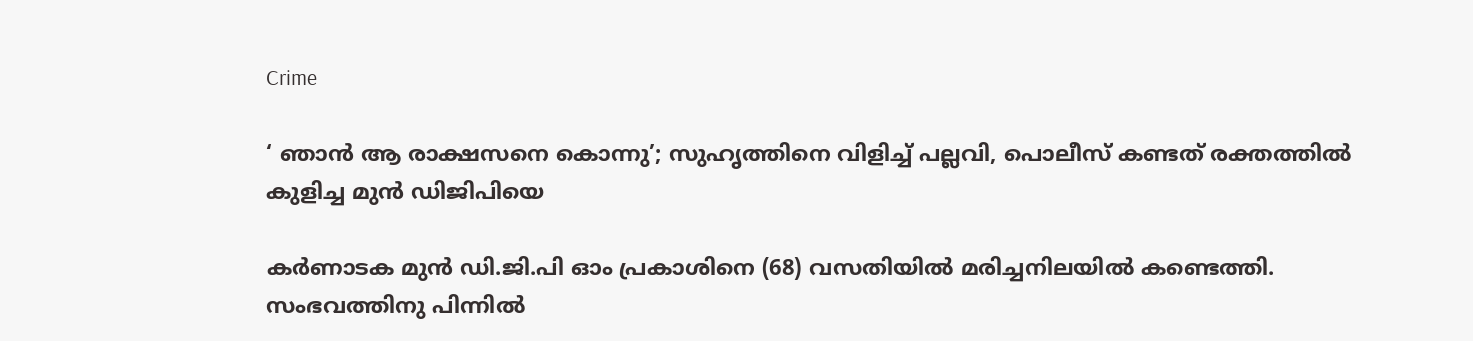Crime

‘ ഞാന്‍ ആ രാക്ഷസനെ കൊന്നു’; സുഹൃത്തിനെ വിളിച്ച് പല്ലവി, പൊലീസ് കണ്ടത് രക്തത്തിൽ കുളിച്ച മുൻ ഡിജിപിയെ

കര്‍ണാടക മുന്‍ ഡി.ജി.പി ഓം പ്രകാശിനെ (68) വസതിയില്‍ മരിച്ചനിലയില്‍ കണ്ടെത്തി. സംഭവത്തിനു പിന്നില്‍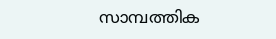സാമ്പത്തിക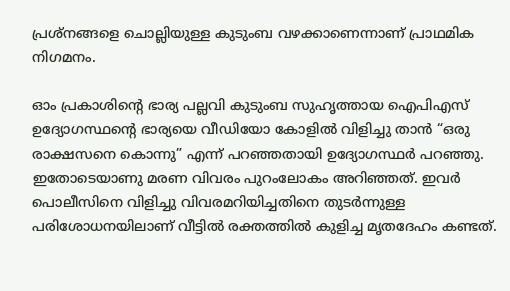പ്രശ്നങ്ങളെ ചൊല്ലിയുള്ള കുടുംബ വഴക്കാണെന്നാണ് പ്രാഥമിക നിഗമനം.

ഓം പ്രകാശിന്റെ ഭാര്യ പല്ലവി കുടുംബ സുഹൃത്തായ ഐപിഎസ് ഉദ്യോഗസ്ഥന്റെ ഭാര്യയെ വീഡിയോ കോളിൽ വിളിച്ചു താൻ “ഒരു രാക്ഷസനെ കൊന്നു” എന്ന് പറഞ്ഞതായി ഉദ്യോഗസ്ഥർ പറഞ്ഞു. ഇതോടെയാണു മരണ വിവരം പുറംലോകം അറിഞ്ഞത്. ഇവർ പൊലീസിനെ വിളിച്ചു വിവരമറിയിച്ചതിനെ തുടർന്നുള്ള പരിശോധനയിലാണ് വീട്ടിൽ രക്തത്തില്‍ കുളിച്ച മൃതദേഹം കണ്ടത്.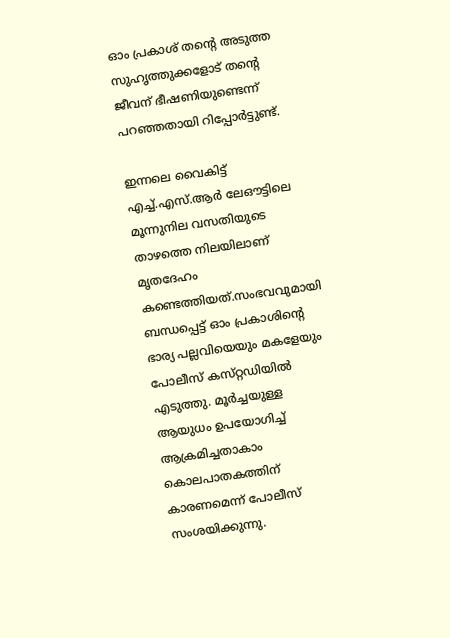ഓം പ്രകാശ് തന്റെ അടുത്ത സുഹൃത്തുക്കളോട് തന്റെ ജീവന് ഭീഷണിയുണ്ടെന്ന് പറഞ്ഞതായി റിപ്പോർട്ടുണ്ട്.

ഇന്നലെ വൈകിട്ട്‌ എച്ച്‌.എസ്‌.ആര്‍ ലേഔട്ടിലെ മൂന്നുനില വസതിയുടെ താഴത്തെ നിലയിലാണ്‌ മൃതദേഹം കണ്ടെത്തിയത്‌.സംഭവവുമായി ബന്ധപ്പെട്ട്‌ ഓം പ്രകാശിന്റെ ഭാര്യ പല്ലവിയെയും മകളേയും പോലീസ്‌ കസ്‌റ്റഡിയില്‍ എടുത്തു. മൂർച്ചയുള്ള ആയുധം ഉപയോഗിച്ച് ആക്രമിച്ചതാകാം കൊലപാതകത്തിന് കാരണമെന്ന് പോലീസ് സംശയിക്കുന്നു.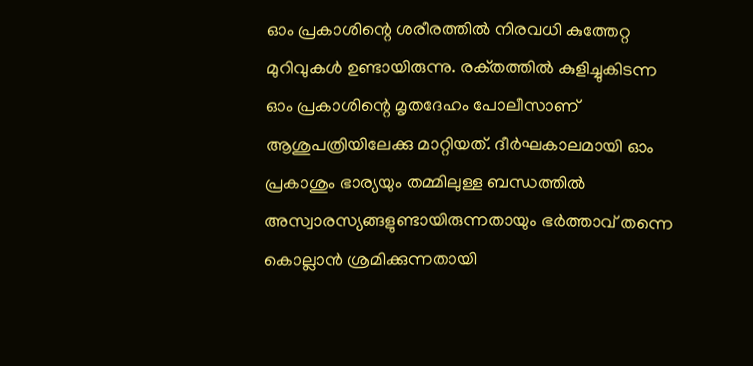ഓം പ്രകാശിന്റെ ശരീരത്തില്‍ നിരവധി കുത്തേറ്റ മുറിവുകള്‍ ഉണ്ടായിരുന്നു. രക്‌തത്തില്‍ കുളിച്ചുകിടന്ന ഓം പ്രകാശിന്റെ മൃതദേഹം പോലീസാണ്‌ ആശുപത്രിയിലേക്കു മാറ്റിയത്‌. ദീര്‍ഘകാലമായി ഓം പ്രകാശും ഭാര്യയും തമ്മിലുള്ള ബന്ധത്തില്‍ അസ്വാരസ്യങ്ങളുണ്ടായിരുന്നതായും ഭര്‍ത്താവ്‌ തന്നെ കൊല്ലാന്‍ ശ്രമിക്കുന്നതായി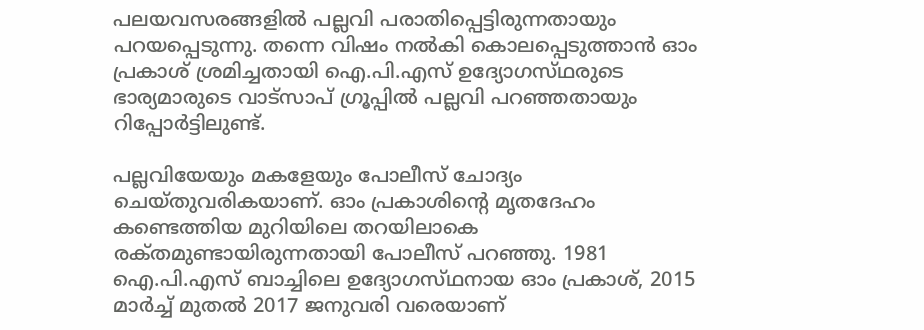പലയവസരങ്ങളില്‍ പല്ലവി പരാതിപ്പെട്ടിരുന്നതായും പറയപ്പെടുന്നു. തന്നെ വിഷം നല്‍കി കൊലപ്പെടുത്താന്‍ ഓം പ്രകാശ്‌ ശ്രമിച്ചതായി ഐ.പി.എസ്‌ ഉദ്യോഗസ്‌ഥരുടെ ഭാര്യമാരുടെ വാട്‌സാപ്‌ ഗ്രൂപ്പില്‍ പല്ലവി പറഞ്ഞതായും റിപ്പോര്‍ട്ടിലുണ്ട്‌.

പല്ലവിയേയും മകളേയും പോലീസ്‌ ചോദ്യം ചെയ്‌തുവരികയാണ്‌. ഓം പ്രകാശിന്റെ മൃതദേഹം കണ്ടെത്തിയ മുറിയിലെ തറയിലാകെ രക്‌തമുണ്ടായിരുന്നതായി പോലീസ്‌ പറഞ്ഞു. 1981 ഐ.പി.എസ്‌ ബാച്ചിലെ ഉദ്യോഗസ്‌ഥനായ ഓം പ്രകാശ്‌, 2015 മാര്‍ച്ച്‌ മുതല്‍ 2017 ജനുവരി വരെയാണ്‌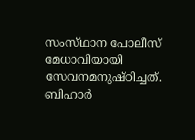സംസ്‌ഥാന പോലീസ്‌ മേധാവിയായി സേവനമനുഷ്‌ഠിച്ചത്‌. ബിഹാര്‍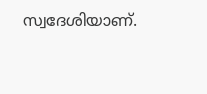സ്വദേശിയാണ്‌.